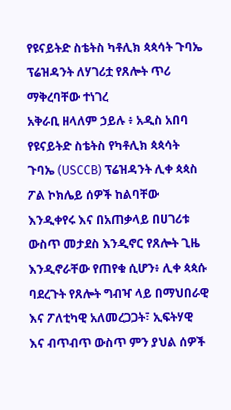የዩናይትድ ስቴትስ ካቶሊክ ጳጳሳት ጉባኤ ፕሬዝዳንት ለሃገሪቷ የጸሎት ጥሪ ማቅረባቸው ተነገረ
አቅራቢ ዘላለም ኃይሉ ፥ አዲስ አበባ
የዩናይትድ ስቴትስ የካቶሊክ ጳጳሳት ጉባኤ (USCCB) ፕሬዝዳንት ሊቀ ጳጳስ ፖል ኮክሌይ ሰዎች ከልባቸው እንዲቀየሩ እና በአጠቃላይ በሀገሪቱ ውስጥ መታደስ እንዲኖር የጸሎት ጊዜ እንዲኖራቸው የጠየቁ ሲሆን፥ ሊቀ ጳጳሱ ባደረጉት የጸሎት ግብዣ ላይ በማህበራዊ እና ፖለቲካዊ አለመረጋጋት፣ ኢፍትሃዊ እና ብጥብጥ ውስጥ ምን ያህል ሰዎች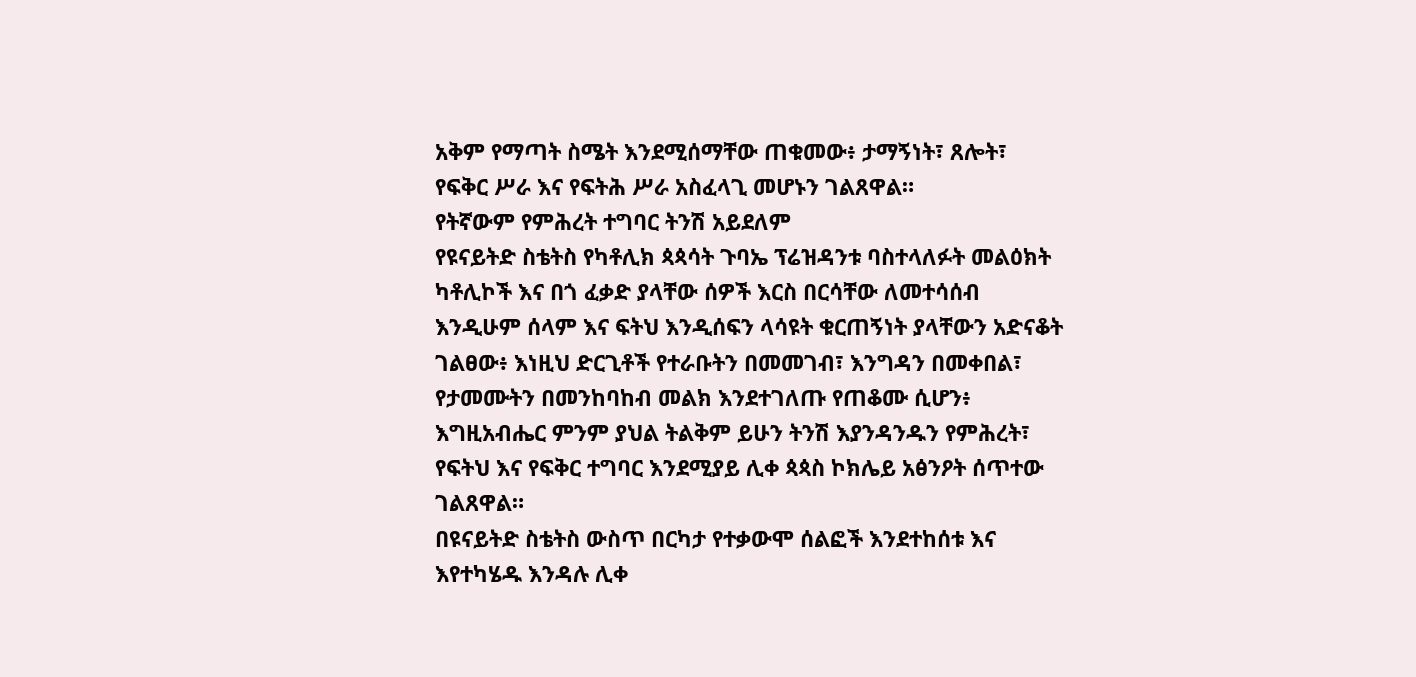አቅም የማጣት ስሜት እንደሚሰማቸው ጠቁመው፥ ታማኝነት፣ ጸሎት፣ የፍቅር ሥራ እና የፍትሕ ሥራ አስፈላጊ መሆኑን ገልጸዋል።
የትኛውም የምሕረት ተግባር ትንሽ አይደለም
የዩናይትድ ስቴትስ የካቶሊክ ጳጳሳት ጉባኤ ፕሬዝዳንቱ ባስተላለፉት መልዕክት ካቶሊኮች እና በጎ ፈቃድ ያላቸው ሰዎች እርስ በርሳቸው ለመተሳሰብ እንዲሁም ሰላም እና ፍትህ እንዲሰፍን ላሳዩት ቁርጠኝነት ያላቸውን አድናቆት ገልፀው፥ እነዚህ ድርጊቶች የተራቡትን በመመገብ፣ እንግዳን በመቀበል፣ የታመሙትን በመንከባከብ መልክ እንደተገለጡ የጠቆሙ ሲሆን፥ እግዚአብሔር ምንም ያህል ትልቅም ይሁን ትንሽ እያንዳንዱን የምሕረት፣ የፍትህ እና የፍቅር ተግባር እንደሚያይ ሊቀ ጳጳስ ኮክሌይ አፅንዖት ሰጥተው ገልጸዋል።
በዩናይትድ ስቴትስ ውስጥ በርካታ የተቃውሞ ሰልፎች እንደተከሰቱ እና እየተካሄዱ እንዳሉ ሊቀ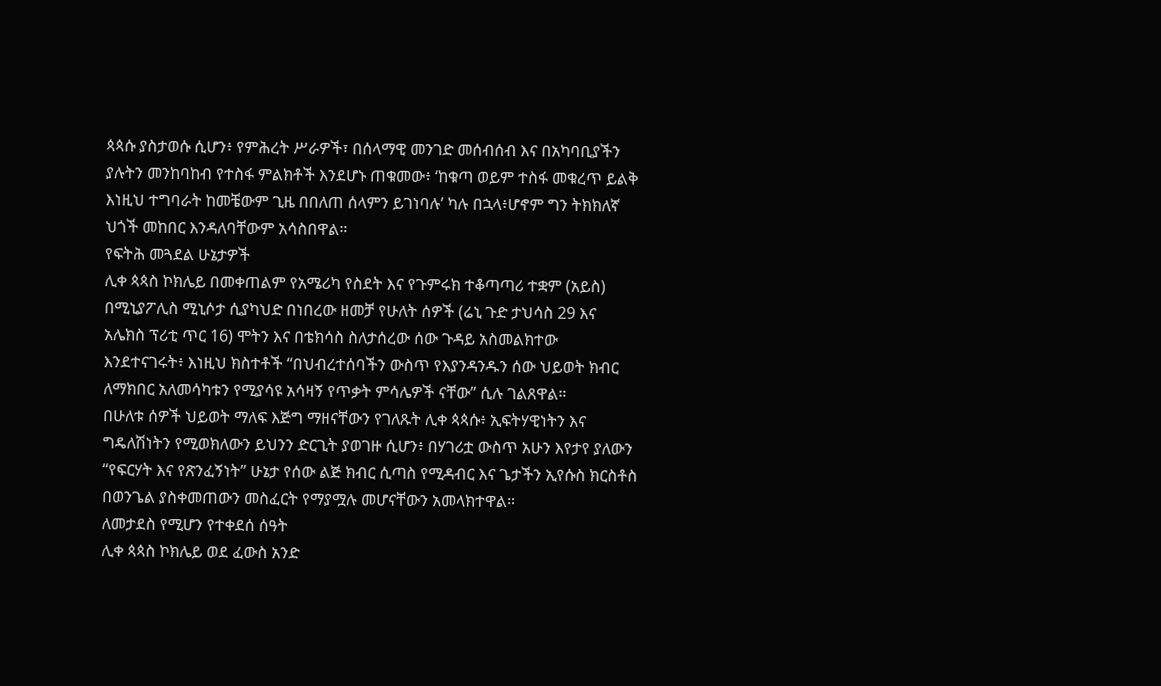ጳጳሱ ያስታወሱ ሲሆን፥ የምሕረት ሥራዎች፣ በሰላማዊ መንገድ መሰብሰብ እና በአካባቢያችን ያሉትን መንከባከብ የተስፋ ምልክቶች እንደሆኑ ጠቁመው፥ ‘ከቁጣ ወይም ተስፋ መቁረጥ ይልቅ እነዚህ ተግባራት ከመቼውም ጊዜ በበለጠ ሰላምን ይገነባሉ’ ካሉ በኋላ፥ሆኖም ግን ትክክለኛ ህጎች መከበር እንዳለባቸውም አሳስበዋል።
የፍትሕ መጓደል ሁኔታዎች
ሊቀ ጳጳስ ኮክሌይ በመቀጠልም የአሜሪካ የስደት እና የጉምሩክ ተቆጣጣሪ ተቋም (አይስ) በሚኒያፖሊስ ሚኒሶታ ሲያካህድ በነበረው ዘመቻ የሁለት ሰዎች (ሬኒ ጉድ ታህሳስ 29 እና አሌክስ ፕሪቲ ጥር 16) ሞትን እና በቴክሳስ ስለታሰረው ሰው ጉዳይ አስመልክተው እንደተናገሩት፥ እነዚህ ክስተቶች “በህብረተሰባችን ውስጥ የእያንዳንዱን ሰው ህይወት ክብር ለማክበር አለመሳካቱን የሚያሳዩ አሳዛኝ የጥቃት ምሳሌዎች ናቸው” ሲሉ ገልጸዋል።
በሁለቱ ሰዎች ህይወት ማለፍ እጅግ ማዘናቸውን የገለጹት ሊቀ ጳጳሱ፥ ኢፍትሃዊነትን እና ግዴለሽነትን የሚወክለውን ይህንን ድርጊት ያወገዙ ሲሆን፥ በሃገሪቷ ውስጥ አሁን እየታየ ያለውን “የፍርሃት እና የጽንፈኝነት” ሁኔታ የሰው ልጅ ክብር ሲጣስ የሚዳብር እና ጌታችን ኢየሱስ ክርስቶስ በወንጌል ያስቀመጠውን መስፈርት የማያሟሉ መሆናቸውን አመላክተዋል።
ለመታደስ የሚሆን የተቀደሰ ሰዓት
ሊቀ ጳጳስ ኮክሌይ ወደ ፈውስ አንድ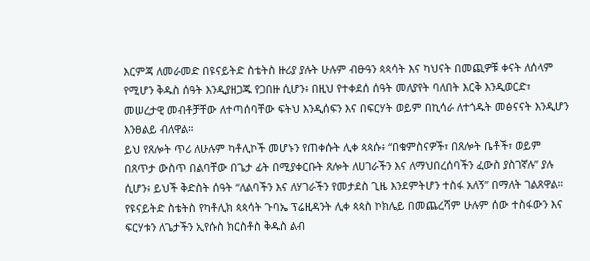እርምጃ ለመራመድ በዩናይትድ ስቴትስ ዙሪያ ያሉት ሁሉም ብፁዓን ጳጳሳት እና ካህናት በመጪዎቹ ቀናት ለሰላም የሚሆን ቅዱስ ሰዓት እንዲያዘጋጁ የጋበዙ ሲሆን፥ በዚህ የተቀደሰ ሰዓት መለያየት ባለበት እርቅ እንዲወርድ፣ መሠረታዊ መብቶቻቸው ለተጣሰባቸው ፍትህ እንዲሰፍን እና በፍርሃት ወይም በኪሳራ ለተጎዱት መፅናናት እንዲሆን እንፀልይ ብለዋል።
ይህ የጸሎት ጥሪ ለሁሉም ካቶሊኮች መሆኑን የጠቀሱት ሊቀ ጳጳሱ፥ “በቁምስናዎች፣ በጸሎት ቤቶች፣ ወይም በጸጥታ ውስጥ በልባቸው በጌታ ፊት በሚያቀርቡት ጸሎት ለሀገራችን እና ለማህበረሰባችን ፈውስ ያስገኛሉ” ያሉ ሲሆን፥ ይህች ቅድስት ሰዓት “ለልባችን እና ለሃገራችን የመታደስ ጊዜ እንደምትሆን ተስፋ አለኝ” በማለት ገልጸዋል።
የዩናይትድ ስቴትስ የካቶሊክ ጳጳሳት ጉባኤ ፕሬዚዳንት ሊቀ ጳጳስ ኮክሌይ በመጨረሻም ሁሉም ሰው ተስፋውን እና ፍርሃቱን ለጌታችን ኢየሱስ ክርስቶስ ቅዱስ ልብ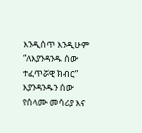እንዲሰጥ እንዲሁም “ለእያንዳንዱ ሰው ተፈጥሯዊ ክብር” እያንዳንዱን ሰው የሰላሙ መሳሪያ እና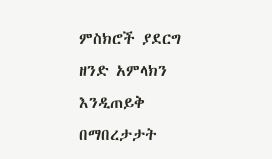ምስክሮች ያደርግ ዘንድ አምላክን እንዲጠይቅ በማበረታታት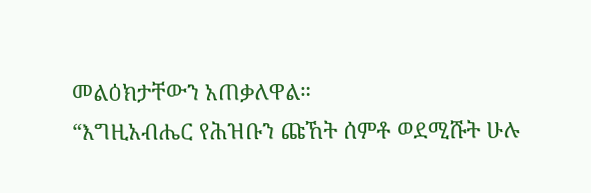መልዕክታቸውን አጠቃለዋል።
“እግዚአብሔር የሕዝቡን ጩኸት ሰምቶ ወደሚሹት ሁሉ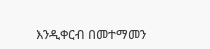እንዲቀርብ በመተማመን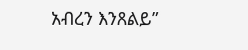አብረን እንጸልይ”